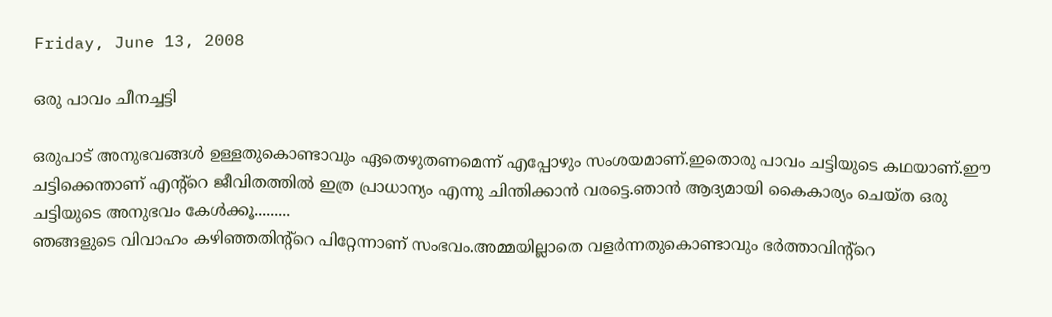Friday, June 13, 2008

ഒരു പാവം ചീനച്ചട്ടി

ഒരുപാട് അനുഭവങ്ങള്‍ ഉള്ളതുകൊണ്ടാവും ഏതെഴുതണമെന്ന് എപ്പോഴും സംശയമാണ്.ഇതൊരു പാവം ചട്ടിയുടെ കഥയാണ്.ഈ ചട്ടിക്കെന്താണ് എന്റ്റെ ജീവിതത്തില്‍ ഇത്ര പ്രാധാന്യം എന്നു ചിന്തിക്കാന്‍ വരട്ടെ.ഞാന്‍ ആദ്യമായി കൈകാര്യം ചെയ്ത ഒരു ചട്ടിയുടെ അനുഭവം കേള്‍ക്കൂ.........
ഞങ്ങളുടെ വിവാഹം കഴിഞ്ഞതിന്റ്റെ പിറ്റേന്നാണ് സംഭവം.അമ്മയില്ലാതെ വളര്‍ന്നതുകൊണ്ടാവും ഭര്‍ത്താവിന്റ്റെ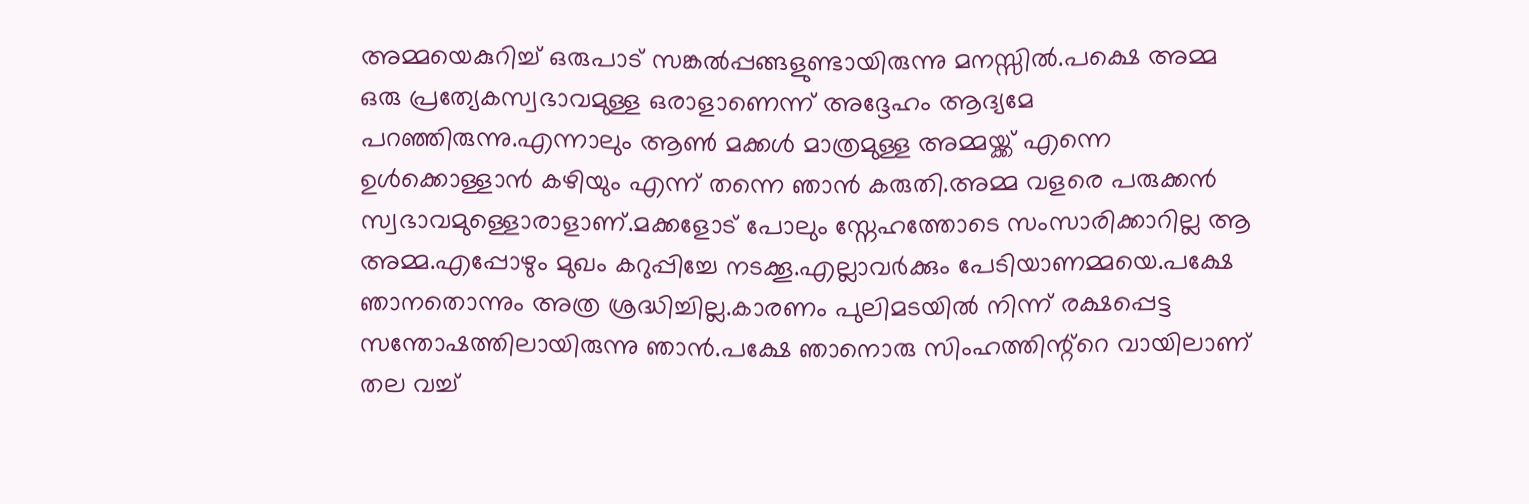അമ്മയെകുറിച്ച് ഒരുപാട് സങ്കല്‍പ്പങ്ങളുണ്ടായിരുന്നു മനസ്സില്‍.പക്ഷെ അമ്മ ഒരു പ്രത്യേകസ്വഭാവമുള്ള ഒരാളാണെന്ന് അദ്ദേഹം ആദ്യമേ പറഞ്ഞിരുന്നു.എന്നാലും ആണ്‍ മക്കള്‍ മാത്രമുള്ള അമ്മയ്ക്ക് എന്നെ ഉള്‍ക്കൊള്ളാന്‍ കഴിയും എന്ന് തന്നെ ഞാന്‍ കരുതി.അമ്മ വളരെ പരുക്കന്‍ സ്വഭാവമുള്ളൊരാളാണ്.മക്കളോട് പോലും സ്നേഹത്തോടെ സംസാരിക്കാറില്ല ആ അമ്മ.എപ്പോഴും മുഖം കറുപ്പിച്ചേ നടക്കൂ.എല്ലാവര്‍ക്കും പേടിയാണമ്മയെ.പക്ഷേ ഞാനതൊന്നും അത്ര ശ്രദ്ധിച്ചില്ല.കാരണം പുലിമടയില്‍ നിന്ന് രക്ഷപ്പെട്ട സന്തോഷത്തിലായിരുന്നു ഞാന്‍.പക്ഷേ ഞാനൊരു സിംഹത്തിന്റ്റെ വായിലാ‍ണ് തല വച്ച്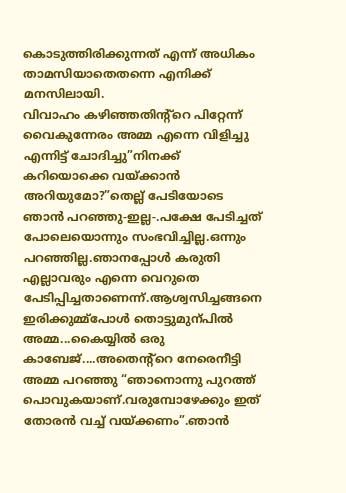കൊടുത്തിരിക്കുന്നത് എന്ന് അധികം താമസിയാതെതന്നെ എനിക്ക് മനസിലായി.
വിവാഹം കഴിഞ്ഞതിന്റ്റെ പിറ്റേന്ന് വൈകുന്നേരം അമ്മ എന്നെ വിളിച്ചു എന്നിട്ട് ചോദിച്ചു”നിനക്ക് കറിയൊക്കെ വയ്ക്കാന്‍ അറിയുമോ?”തെല്ല് പേടിയോടെ ഞാന്‍ പറഞ്ഞു-ഇല്ല-.പക്ഷേ പേടിച്ചത് പോലെയൊന്നും സംഭവിച്ചില്ല.ഒന്നും പറഞ്ഞില്ല.ഞാനപ്പോള്‍ കരുതി എല്ലാവരും എന്നെ വെറുതെ പേടിപ്പിച്ചതാണെന്ന്.ആശ്വസിച്ചങ്ങനെ ഇരിക്കുമ്മ്പോള്‍ തൊട്ടുമുന്പില്‍ അമ്മ...കൈയ്യില്‍ ഒരു കാബേജ്....അതെന്റ്റെ നേരെനീട്ടി അമ്മ പറഞ്ഞു “ഞാനൊന്നു പുറത്ത് പൊവുകയാണ്.വരുമ്പോഴേക്കും ഇത് തോരന്‍ വച്ച് വയ്ക്കണം”.ഞാന്‍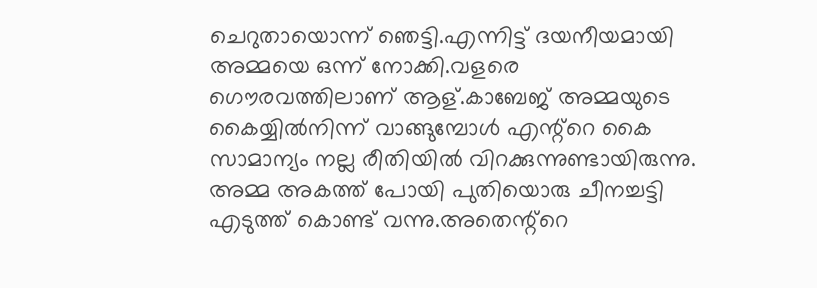ചെറുതായൊന്ന് ഞെട്ടി.എന്നിട്ട് ദയനീയമായി അമ്മയെ ഒന്ന് നോക്കി.വളരെ ഗൌരവത്തിലാണ് ആള്.കാബേജ് അമ്മയുടെ കൈയ്യില്‍നിന്ന് വാങ്ങുമ്പോള്‍ എന്റ്റെ കൈ സാമാന്യം നല്ല രീതിയില്‍ വിറക്കുന്നുണ്ടായിരുന്നു.
അമ്മ അകത്ത് പോയി പുതിയൊരു ചീനച്ചട്ടി എടുത്ത് കൊണ്ട് വന്നു.അതെന്റ്റെ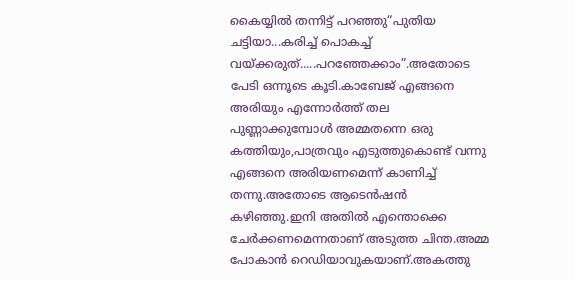കൈയ്യില്‍ തന്നിട്ട് പറഞ്ഞു“പുതിയ ചട്ടിയാ...കരിച്ച് പൊകച്ച് വയ്ക്കരുത്.....പറഞ്ഞേക്കാം”.അതോടെ പേടി ഒന്നൂടെ കൂടി.കാബേജ് എങ്ങനെ അരിയും എന്നോര്‍ത്ത് തല പുണ്ണാക്കുമ്പോള്‍ അമ്മതന്നെ ഒരു കത്തിയും,പാത്രവും എടുത്തുകൊണ്ട് വന്നു എങ്ങനെ അരിയണമെന്ന് കാണിച്ച് തന്നു.അതോടെ ആടെന്‍ഷന്‍ കഴിഞ്ഞു.ഇനി അതില്‍ എന്തൊക്കെ ചേര്‍ക്കണമെന്നതാണ് അടുത്ത ചിന്ത.അമ്മ പോകാന്‍ റെഡിയാവുകയാണ്.അകത്തു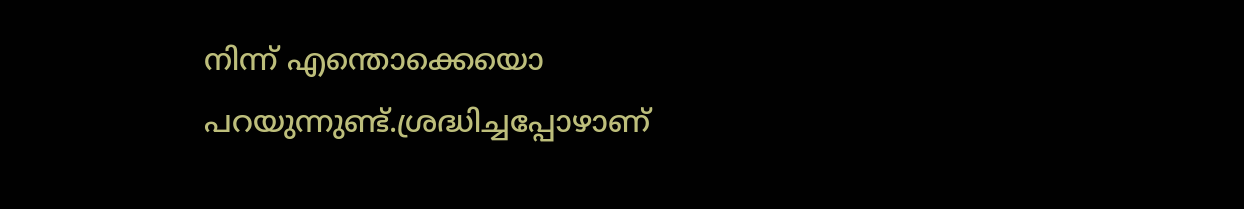നിന്ന് എന്തൊക്കെയൊ പറയുന്നുണ്ട്.ശ്രദ്ധിച്ചപ്പോഴാണ്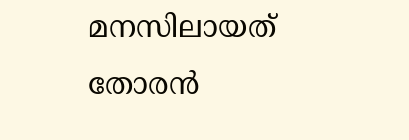മനസിലായത് തോരന്‍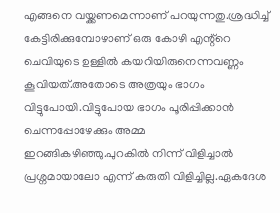എങ്ങനെ വയ്ക്കണമെന്നാണ് പറയുന്നതു.ശ്രദ്ധിച്ച് കേട്ടിരിക്കുമ്പോഴാണ് ഒരു കോഴി എന്റ്റെ ചെവിയുടെ ഉള്ളില്‍ കയറിയിരുനെന്നവണ്ണം കൂവിയത്.അതോടെ അത്രയും ഭാഗം വിട്ടുപോയി.വിട്ടുപോയ ഭാഗം പൂരിപ്പിക്കാന്‍ ചെന്നപ്പോഴേക്കും അമ്മ ഇറങ്ങികഴിഞ്ഞു.പുറകില്‍ നിന്ന് വിളിച്ചാല്‍ പ്രശ്നമായാലോ എന്ന് കരുതി വിളിച്ചില്ല.ഏകദേശ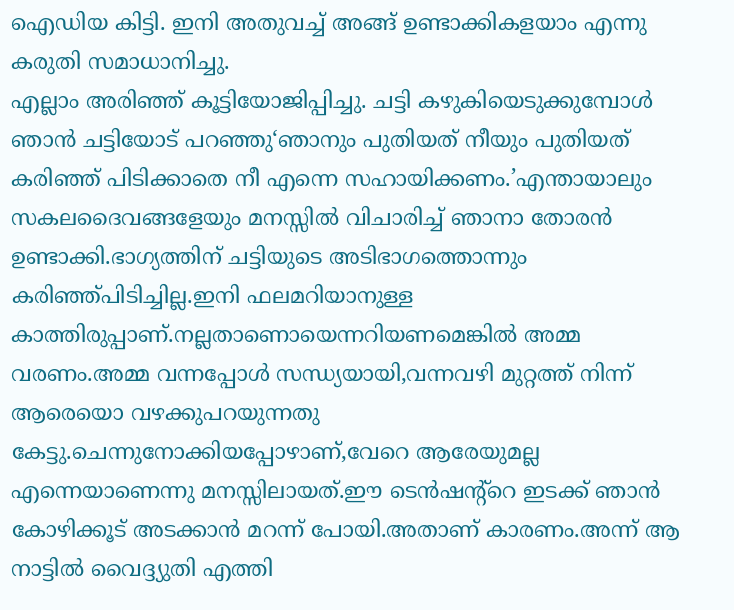ഐഡിയ കിട്ടി. ഇനി അതുവച്ച് അങ്ങ് ഉണ്ടാക്കികളയാം എന്നു കരുതി സമാധാനിച്ചു.
എല്ലാം അരിഞ്ഞ് കൂട്ടിയോജിപ്പിച്ചു. ചട്ടി കഴുകിയെടുക്കുമ്പോള്‍ ഞാന്‍ ചട്ടിയോട് പറഞ്ഞു‘ഞാനും പുതിയത് നീയും പുതിയത് കരിഞ്ഞ് പിടിക്കാതെ നീ എന്നെ സഹായിക്കണം.’എന്തായാലും സകലദൈവങ്ങളേയും മനസ്സില്‍ വിചാരിച്ച് ഞാനാ തോരന്‍ ഉണ്ടാക്കി.ഭാഗ്യത്തിന് ചട്ടിയുടെ അടിഭാഗത്തൊന്നും കരിഞ്ഞ്പിടിച്ചില്ല.ഇനി ഫലമറിയാനുള്ള കാത്തിരുപ്പാണ്.നല്ലതാണൊയെന്നറിയണമെങ്കില്‍ അമ്മ വരണം.അമ്മ വന്നപ്പോള്‍ സന്ധ്യയായി,വന്നവഴി മുറ്റത്ത് നിന്ന് ആരെയൊ വഴക്കുപറയുന്നതു കേട്ടു.ചെന്നുനോക്കിയപ്പോഴാണ്,വേറെ ആരേയുമല്ല എന്നെയാണെന്നു മനസ്സിലായത്.ഈ ടെന്‍ഷന്റ്റെ ഇടക്ക് ഞാന്‍ കോഴിക്കൂട് അടക്കാ‍ന്‍ മറന്ന് പോയി.അതാണ് കാരണം.അന്ന് ആ നാട്ടില്‍ വൈദ്ദ്യുതി എത്തി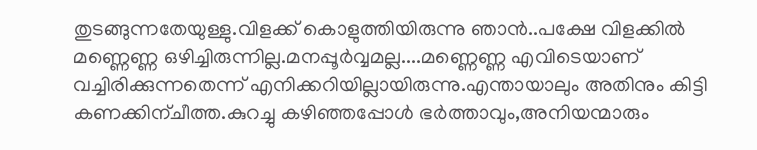തുടങ്ങുന്നതേയുള്ളു.വിളക്ക് കൊളുത്തിയിരുന്നു ഞാന്‍..പക്ഷേ വിളക്കില്‍ മണ്ണെണ്ണ ഒഴിച്ചിരുന്നില്ല.മനപ്പൂര്‍വ്വമല്ല....മണ്ണെണ്ണ എവിടെയാണ് വച്ചിരിക്കുന്നതെന്ന് എനിക്കറിയില്ലായിരുന്നു.എന്തായാലും അതിനും കിട്ടി കണക്കിന്ചീത്ത.കുറച്ചു കഴിഞ്ഞപ്പോള്‍ ഭര്‍ത്താവും,അനിയന്മാരും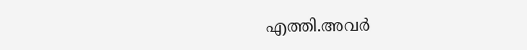എത്തി.അവര്‍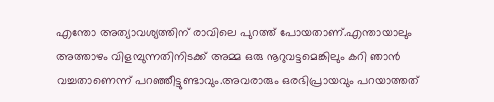എന്തോ അത്യാവശ്യത്തിന് രാവിലെ പുറത്ത് പോയതാണ്.എന്തായാലും അത്താഴം വിളമ്പുന്നതിനിടക്ക് അമ്മ ഒരു നൂറുവട്ടമെങ്കിലും കറി ഞാന്‍ വച്ചതാണെന്ന് പറഞ്ഞീട്ടുണ്ടാവും.അവരാരും ഒരഭിപ്രായവും പറയാത്തത്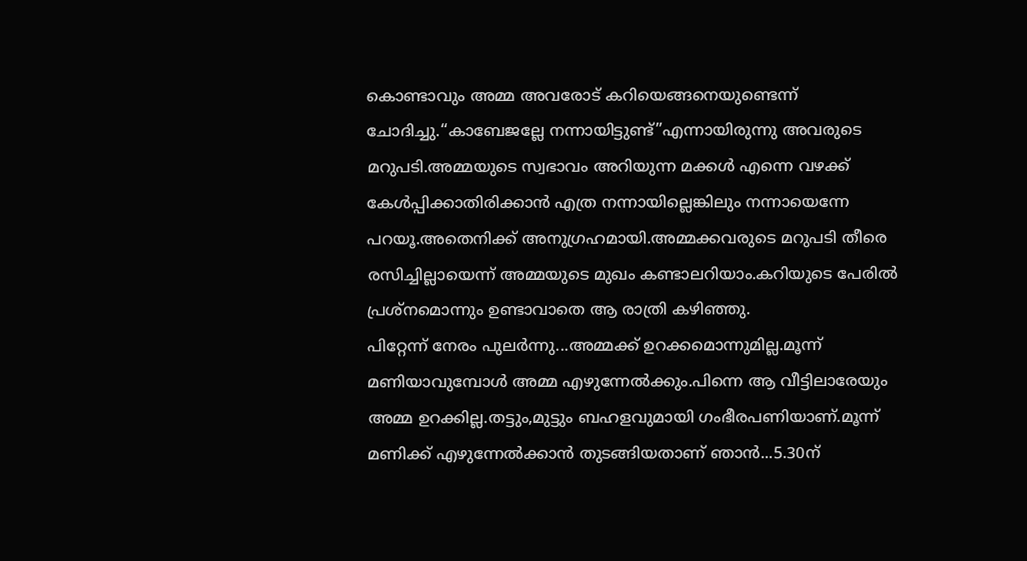കൊണ്ടാവും അമ്മ അവരോട് കറിയെങ്ങനെയുണ്ടെന്ന് ചോദിച്ചു.“കാബേജല്ലേ നന്നായിട്ടുണ്ട്”എന്നായിരുന്നു അവരുടെ മറുപടി.അമ്മയുടെ സ്വഭാവം അറിയുന്ന മക്കള്‍ എന്നെ വഴക്ക് കേള്‍പ്പിക്കാതിരിക്കാന്‍ എത്ര നന്നായില്ലെങ്കിലും നന്നായെന്നേ പറയൂ.അതെനിക്ക് അനുഗ്രഹമായി.അമ്മക്കവരുടെ മറുപടി തീരെ രസിച്ചില്ലായെന്ന് അമ്മയുടെ മുഖം കണ്ടാലറിയാം.കറിയുടെ പേരില്‍ പ്രശ്നമൊന്നും ഉണ്ടാവാതെ ആ രാത്രി കഴിഞ്ഞു.
പിറ്റേന്ന് നേരം പുലര്‍ന്നു...അമ്മക്ക് ഉറക്കമൊന്നുമില്ല.മൂന്ന് മണിയാവുമ്പോള്‍ അമ്മ എഴുന്നേല്‍ക്കും.പിന്നെ ആ വീട്ടിലാരേയും അമ്മ ഉറക്കില്ല.തട്ടും,മുട്ടും ബഹളവുമായി ഗംഭീരപണിയാണ്.മൂന്ന് മണിക്ക് എഴുന്നേല്‍ക്കാന്‍ തുടങ്ങിയതാണ് ഞാന്‍...5.30ന്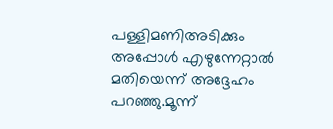പള്ളിമണിഅടിക്കും അപ്പോള്‍ എഴുന്നേറ്റാല്‍ മതിയെന്ന് അദ്ദേഹം പറഞ്ഞു.മൂന്ന്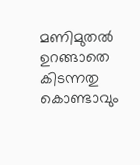മണിമുതല്‍ ഉറങ്ങാതെ കിടന്നതു കൊണ്ടാവും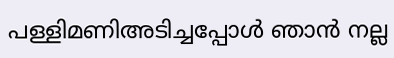പള്ളിമണിഅടിച്ചപ്പോള്‍ ഞാന്‍ നല്ല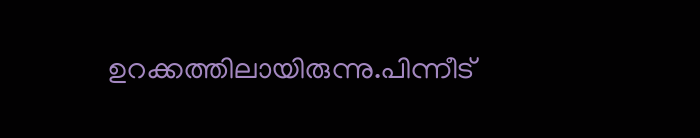ഉറക്കത്തിലായിരുന്നു.പിന്നീട്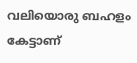വലിയൊരു ബഹളം കേട്ടാണ്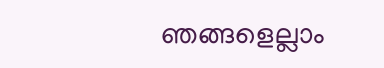ഞങ്ങളെല്ലാം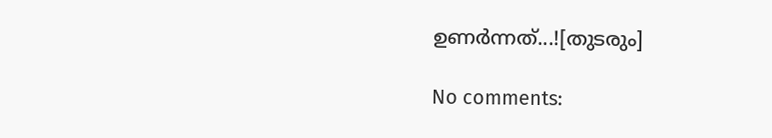ഉണര്‍ന്നത്...![തുടരും]

No comments: